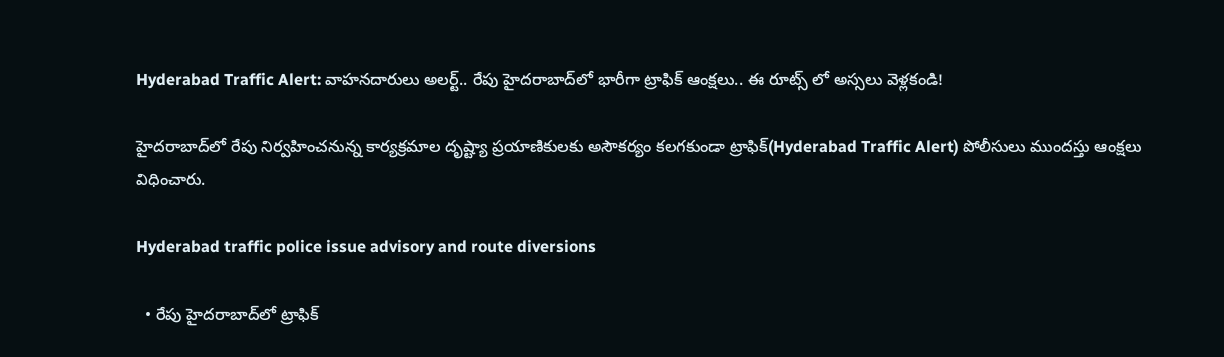Hyderabad Traffic Alert: వాహనదారులు అలర్ట్.. రేపు హైదరాబాద్‌లో భారీగా ట్రాఫిక్ ఆంక్షలు.. ఈ రూట్స్ లో అస్సలు వెళ్లకండి!

హైదరాబాద్‌లో రేపు నిర్వహించనున్న కార్యక్రమాల దృష్ట్యా ప్రయాణికులకు అసౌకర్యం కలగకుండా ట్రాఫిక్(Hyderabad Traffic Alert) పోలీసులు ముందస్తు ఆంక్షలు విధించారు.

Hyderabad traffic police issue advisory and route diversions

  • రేపు హైదరాబాద్‌లో ట్రాఫిక్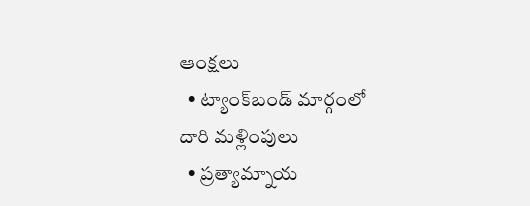ఆంక్షలు
  • ట్యాంక్‌బండ్ మార్గంలో దారి మళ్లింపులు
  • ప్రత్యామ్నాయ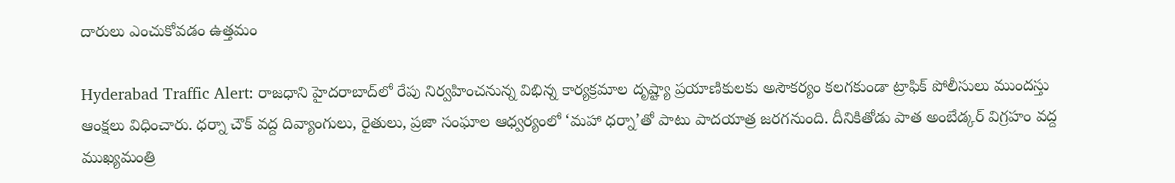దారులు ఎంచుకోవడం ఉత్తమం

Hyderabad Traffic Alert: రాజధాని హైదరాబాద్‌లో రేపు నిర్వహించనున్న విభిన్న కార్యక్రమాల దృష్ట్యా ప్రయాణికులకు అసౌకర్యం కలగకుండా ట్రాఫిక్ పోలీసులు ముందస్తు ఆంక్షలు విధించారు. ధర్నా చౌక్ వద్ద దివ్యాంగులు, రైతులు, ప్రజా సంఘాల ఆధ్వర్యంలో ‘మహా ధర్నా’తో పాటు పాదయాత్ర జరగనుంది. దీనికితోడు పాత అంబేడ్కర్ విగ్రహం వద్ద ముఖ్యమంత్రి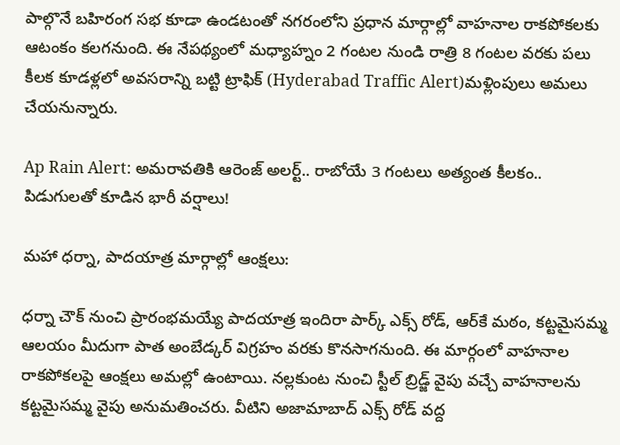పాల్గొనే బహిరంగ సభ కూడా ఉండటంతో నగరంలోని ప్రధాన మార్గాల్లో వాహనాల రాకపోకలకు ఆటంకం కలగనుంది. ఈ నేపథ్యంలో మధ్యాహ్నం 2 గంటల నుండి రాత్రి 8 గంటల వరకు పలు కీలక కూడళ్లలో అవసరాన్ని బట్టి ట్రాఫిక్ (Hyderabad Traffic Alert)మళ్లింపులు అమలు చేయనున్నారు.

Ap Rain Alert: అమరావతికి ఆరెంజ్ అలర్ట్.. రాబోయే 3 గంటలు అత్యంత కీలకం.. పిడుగులతో కూడిన భారీ వర్షాలు!

మహా ధర్నా, పాదయాత్ర మార్గాల్లో ఆంక్షలు:

ధర్నా చౌక్ నుంచి ప్రారంభమయ్యే పాదయాత్ర ఇందిరా పార్క్ ఎక్స్ రోడ్, ఆర్‌కే మఠం, కట్టమైసమ్మ ఆలయం మీదుగా పాత అంబేడ్కర్ విగ్రహం వరకు కొనసాగనుంది. ఈ మార్గంలో వాహనాల రాకపోకలపై ఆంక్షలు అమల్లో ఉంటాయి. నల్లకుంట నుంచి స్టీల్ బ్రిడ్జ్ వైపు వచ్చే వాహనాలను కట్టమైసమ్మ వైపు అనుమతించరు. వీటిని అజామాబాద్ ఎక్స్ రోడ్ వద్ద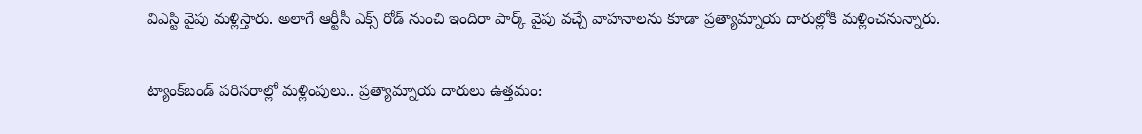విఎస్టి వైపు మళ్లిస్తారు. అలాగే ఆర్టీసీ ఎక్స్ రోడ్ నుంచి ఇందిరా పార్క్ వైపు వచ్చే వాహనాలను కూడా ప్రత్యామ్నాయ దారుల్లోకి మళ్లించనున్నారు.

ట్యాంక్‌బండ్ పరిసరాల్లో మళ్లింపులు.. ప్రత్యామ్నాయ దారులు ఉత్తమం: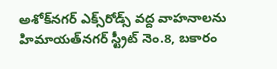అశోక్‌నగర్ ఎక్స్‌రోడ్స్ వద్ద వాహనాలను హిమాయత్‌నగర్ స్ట్రీట్ నెం.8, బకారం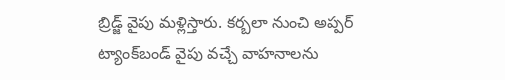బ్రిడ్జ్ వైపు మళ్లిస్తారు. కర్బలా నుంచి అప్పర్ ట్యాంక్‌బండ్ వైపు వచ్చే వాహనాలను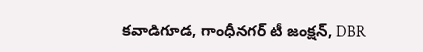కవాడిగూడ, గాంధీనగర్ టీ జంక్షన్, DBR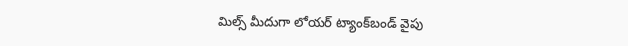మిల్స్ మీదుగా లోయర్ ట్యాంక్‌బండ్ వైపు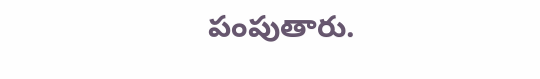పంపుతారు.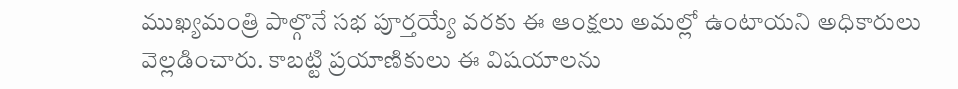ముఖ్యమంత్రి పాల్గొనే సభ పూర్తయ్యే వరకు ఈ ఆంక్షలు అమల్లో ఉంటాయని అధికారులు వెల్లడించారు. కాబట్టి ప్రయాణికులు ఈ విషయాలను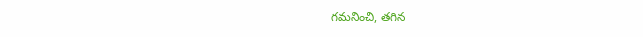గమనించి, తగిన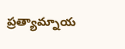ప్రత్యామ్నాయ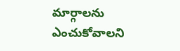మార్గాలను ఎంచుకోవాలని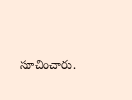సూచించారు.